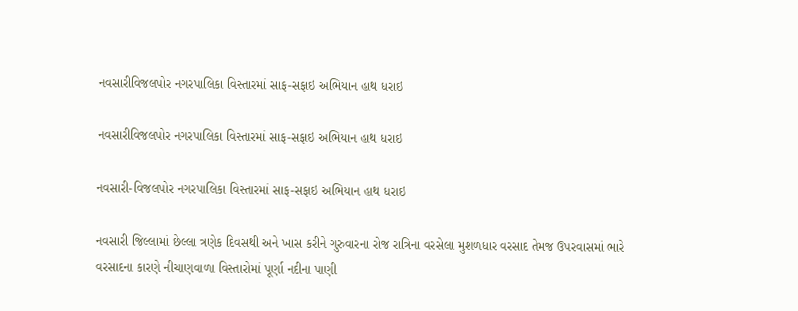નવસારીવિજલપોર નગરપાલિકા વિસ્તારમાં સાફ-સફાઇ અભિયાન હાથ ધરાઇ

નવસારીવિજલપોર નગરપાલિકા વિસ્તારમાં સાફ-સફાઇ અભિયાન હાથ ધરાઇ

નવસારી-વિજલપોર નગરપાલિકા વિસ્તારમાં સાફ-સફાઇ અભિયાન હાથ ધરાઇ

નવસારી જિલ્લામાં છેલ્લા ત્રણેક દિવસથી અને ખાસ કરીને ગુરુવારના રોજ રાત્રિના વરસેલા મુશળધાર વરસાદ તેમજ ઉપરવાસમાં ભારે વરસાદના કારણે નીચાણવાળા વિસ્તારોમાં પૂર્ણા નદીના પાણી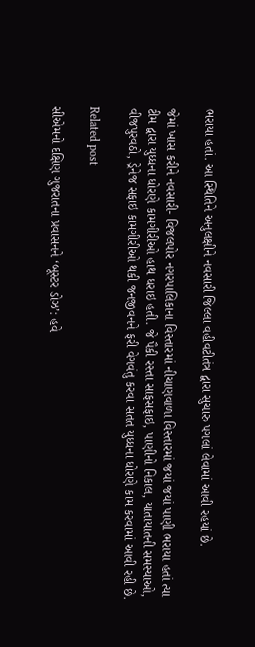ભરાયા હતાં. આ સ્થિતિને અનુલક્ષીને નવસારી જિલ્લા વહીવટીતંત્ર દ્વારા સુચારુ પગલાં લેવામાં આવી રહયાં છે.

જેમાં ખાસ કરીને નવસારી- વિજલપોર નગરપાલિકાના વિસ્તારમાં નીચાણવાળા વિસ્તારમાં જયાં જયાં પાણી ભરાયા હતાં ત્યા ટીમ દ્વારા યુધ્ધના ધોરણે કામગીરીઓ હાથ ધરાઇ હતી. જે પૈકી રસ્તા સાફસફાઇ, પાણીનો નિકાલ, યાતાયાતની સમસ્યાઓ, વીજપુરવઠો, ડ્રેનેજ સફાઇ કામગીરીઓ થકી જનજીવનને ફરી વેગવંતુ કરવા સતત યુધ્ધના ધોરણે કામ કરવામાં આવી રહી છે.

Related post

સીએમનો દક્ષિણ ગુજરાતના પ્રવાસનને ‘બૂસ્ટર ડોઝ’: હવે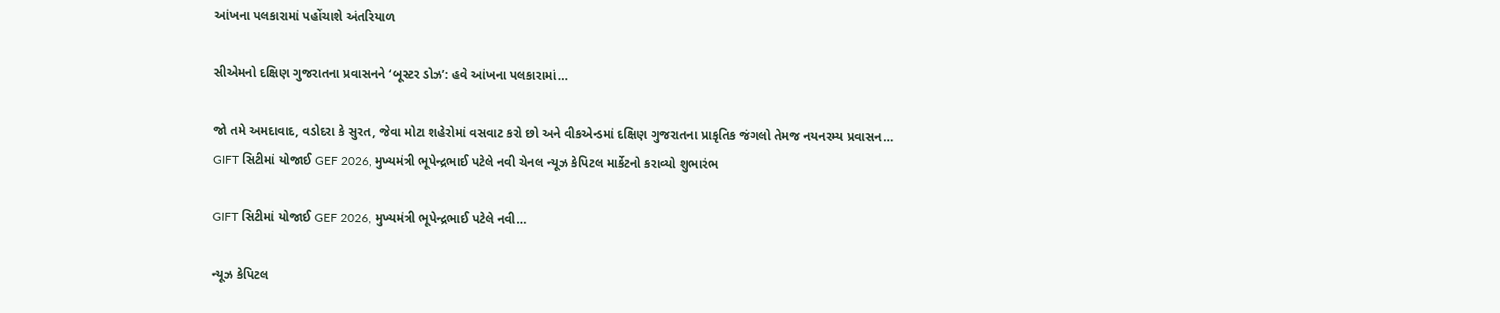આંખના પલકારામાં પહોંચાશે અંતરિયાળ

સીએમનો દક્ષિણ ગુજરાતના પ્રવાસનને ‘બૂસ્ટર ડોઝ’: હવે આંખના પલકારામાં…

જો તમે અમદાવાદ, વડોદરા કે સુરત, જેવા મોટા શહેરોમાં વસવાટ કરો છો અને વીકએન્ડમાં દક્ષિણ ગુજરાતના પ્રાકૃતિક જંગલો તેમજ નયનરમ્ય પ્રવાસન…
GIFT સિટીમાં યોજાઈ GEF 2026, મુખ્યમંત્રી ભૂપેન્દ્રભાઈ પટેલે નવી ચેનલ ન્યૂઝ કેપિટલ માર્કેટનો કરાવ્યો શુભારંભ

GIFT સિટીમાં યોજાઈ GEF 2026, મુખ્યમંત્રી ભૂપેન્દ્રભાઈ પટેલે નવી…

ન્યૂઝ કેપિટલ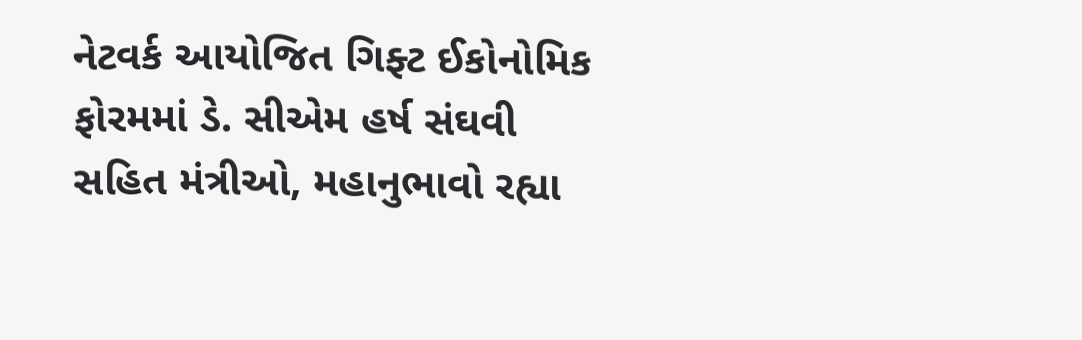નેટવર્ક આયોજિત ગિફ્ટ ઈકોનોમિક ફોરમમાં ડે. સીએમ હર્ષ સંઘવી સહિત મંત્રીઓ, મહાનુભાવો રહ્યા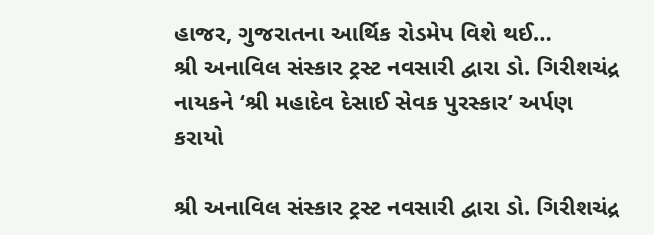હાજર, ગુજરાતના આર્થિક રોડમેપ વિશે થઈ…
શ્રી અનાવિલ સંસ્કાર ટ્રસ્ટ નવસારી દ્વારા ડો. ગિરીશચંદ્ર નાયકને ‘શ્રી મહાદેવ દેસાઈ સેવક પુરસ્કાર’ અર્પણ કરાયો

શ્રી અનાવિલ સંસ્કાર ટ્રસ્ટ નવસારી દ્વારા ડો. ગિરીશચંદ્ર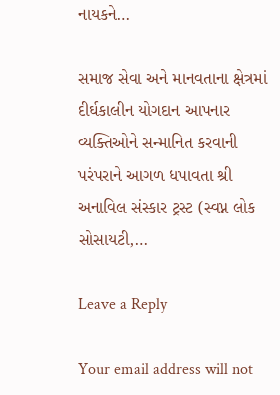નાયકને…

સમાજ સેવા અને માનવતાના ક્ષેત્રમાં દીર્ઘકાલીન યોગદાન આપનાર વ્યક્તિઓને સન્માનિત કરવાની પરંપરાને આગળ ધપાવતા શ્રી અનાવિલ સંસ્કાર ટ્રસ્ટ (સ્વપ્ન લોક સોસાયટી,…

Leave a Reply

Your email address will not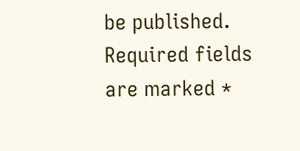be published. Required fields are marked *